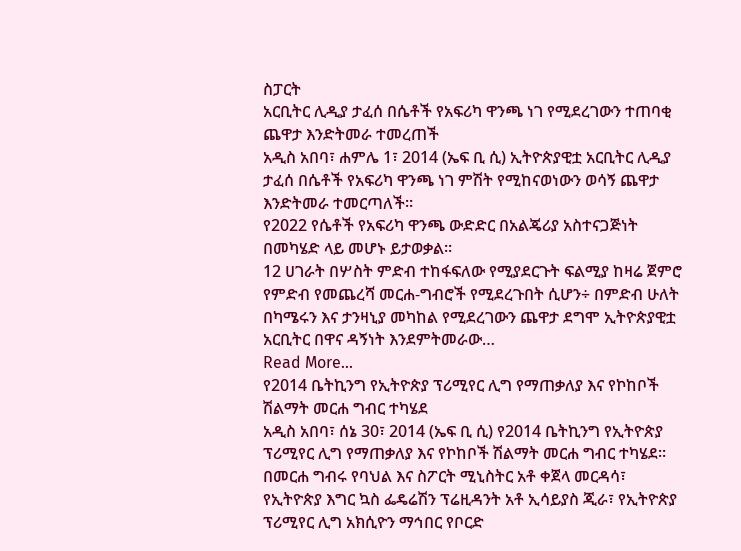ስፓርት
አርቢትር ሊዲያ ታፈሰ በሴቶች የአፍሪካ ዋንጫ ነገ የሚደረገውን ተጠባቂ ጨዋታ እንድትመራ ተመረጠች
አዲስ አበባ፣ ሐምሌ 1፣ 2014 (ኤፍ ቢ ሲ) ኢትዮጵያዊቷ አርቢትር ሊዲያ ታፈሰ በሴቶች የአፍሪካ ዋንጫ ነገ ምሽት የሚከናወነውን ወሳኝ ጨዋታ እንድትመራ ተመርጣለች።
የ2022 የሴቶች የአፍሪካ ዋንጫ ውድድር በአልጄሪያ አስተናጋጅነት በመካሄድ ላይ መሆኑ ይታወቃል፡፡
12 ሀገራት በሦስት ምድብ ተከፋፍለው የሚያደርጉት ፍልሚያ ከዛሬ ጀምሮ የምድብ የመጨረሻ መርሐ-ግብሮች የሚደረጉበት ሲሆን÷ በምድብ ሁለት በካሜሩን እና ታንዛኒያ መካከል የሚደረገውን ጨዋታ ደግሞ ኢትዮጵያዊቷ አርቢትር በዋና ዳኝነት እንደምትመራው…
Read More...
የ2014 ቤትኪንግ የኢትዮጵያ ፕሪሚየር ሊግ የማጠቃለያ እና የኮከቦች ሽልማት መርሐ ግብር ተካሄደ
አዲስ አበባ፣ ሰኔ 30፣ 2014 (ኤፍ ቢ ሲ) የ2014 ቤትኪንግ የኢትዮጵያ ፕሪሚየር ሊግ የማጠቃለያ እና የኮከቦች ሽልማት መርሐ ግብር ተካሄደ፡፡
በመርሐ ግብሩ የባህል እና ስፖርት ሚኒስትር አቶ ቀጀላ መርዳሳ፣ የኢትዮጵያ እግር ኳስ ፌዴሬሽን ፕሬዚዳንት አቶ ኢሳይያስ ጂራ፣ የኢትዮጵያ ፕሪሚየር ሊግ አክሲዮን ማኅበር የቦርድ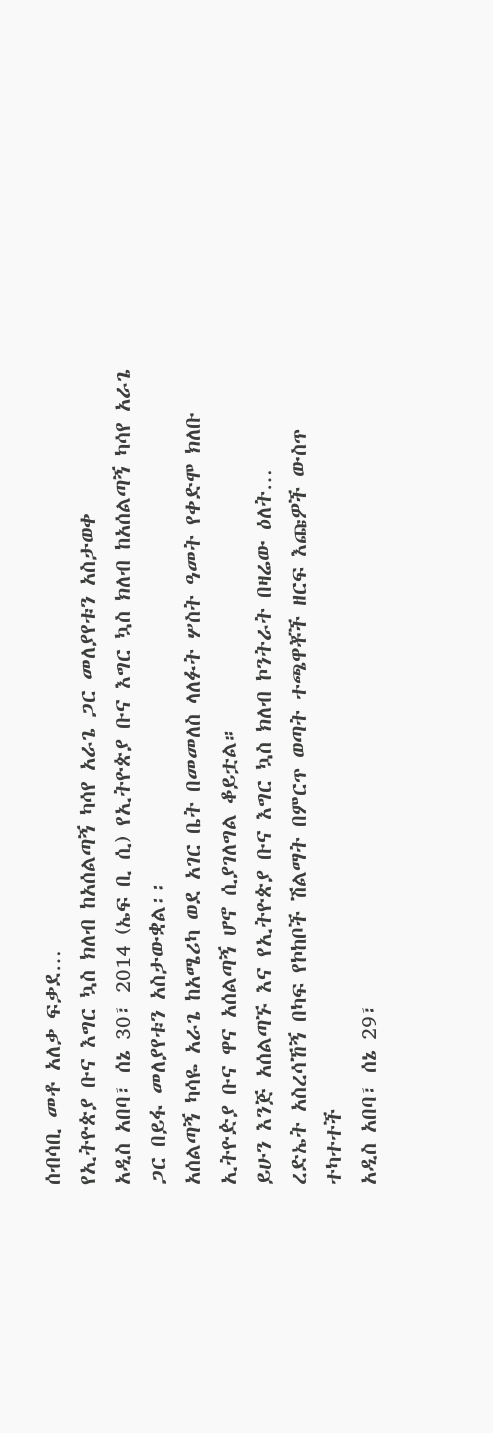ሰብሳቢ መቶ አለቃ ፍቃደ…
የኢትዮጵያ ቡና እግር ኳስ ክለብ ከአሰልጣኝ ካሳየ አራጌ ጋር መለያየቱን አስታወቀ
አዲስ አበባ፣ ሰኔ 30፣ 2014 (ኤፍ ቢ ሲ) የኢትዮጵያ ቡና እግር ኳስ ክለብ ከአሰልጣኝ ካሳየ አራጌ ጋር በይፋ መለያየቱን አስታውቋል፡፡
አሰልጣኝ ካሳዬ አራጌ ከአሜሪካ ወደ አገር ቤት በመመለስ ላለፉት ሦስት ዓመት የቀድሞ ክለቡ ኢትዮዽያ ቡና ዋና አሰልጣኝ ሆኖ ሲያገለግል ቆይቷል።
ይሁን እንጅ አሰልጣኙ እና የኢትዮጵያ ቡና እግር ኳስ ክለብ ኮንትራት በዛሬው ዕለት…
ረድኤት አስረሳኸኝ በካፍ የኮከቦች ሽልማት በምርጥ ወጣት ተጫዋቾች ዘርፍ እጩዎች ውስጥ ተካተተች
አዲስ አበባ፣ ሰኔ 29፣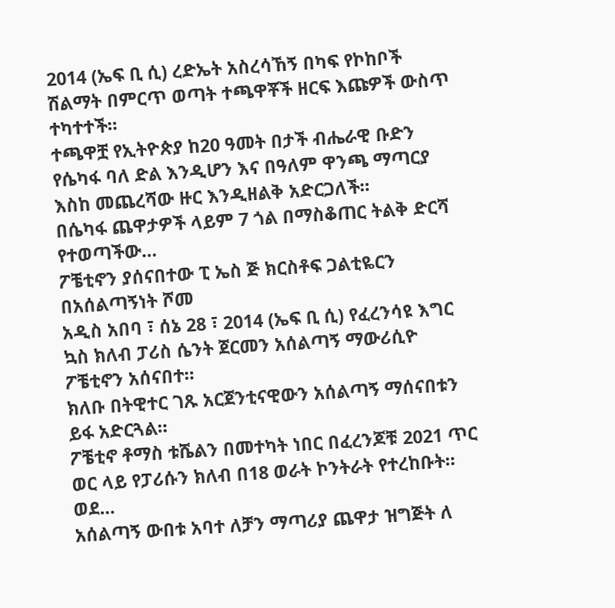2014 (ኤፍ ቢ ሲ) ረድኤት አስረሳኸኝ በካፍ የኮከቦች ሽልማት በምርጥ ወጣት ተጫዋቾች ዘርፍ እጩዎች ውስጥ ተካተተች፡፡
ተጫዋቿ የኢትዮጵያ ከ20 ዓመት በታች ብሔራዊ ቡድን የሴካፋ ባለ ድል እንዲሆን እና በዓለም ዋንጫ ማጣርያ እስከ መጨረሻው ዙር እንዲዘልቅ አድርጋለች፡፡
በሴካፋ ጨዋታዎች ላይም 7 ጎል በማስቆጠር ትልቅ ድርሻ የተወጣችው…
ፖቼቲኖን ያሰናበተው ፒ ኤስ ጅ ክርስቶፍ ጋልቲዬርን በአሰልጣኝነት ሾመ
አዲስ አበባ ፣ ሰኔ 28 ፣ 2014 (ኤፍ ቢ ሲ) የፈረንሳዩ እግር ኳስ ክለብ ፓሪስ ሴንት ጀርመን አሰልጣኝ ማውሪሲዮ ፖቼቲኖን አሰናበተ።
ክለቡ በትዊተር ገጹ አርጀንቲናዊውን አሰልጣኝ ማሰናበቱን ይፋ አድርጓል።
ፖቼቲኖ ቶማስ ቱሼልን በመተካት ነበር በፈረንጆቹ 2021 ጥር ወር ላይ የፓሪሱን ክለብ በ18 ወራት ኮንትራት የተረከቡት።
ወደ…
አሰልጣኝ ውበቱ አባተ ለቻን ማጣሪያ ጨዋታ ዝግጅት ለ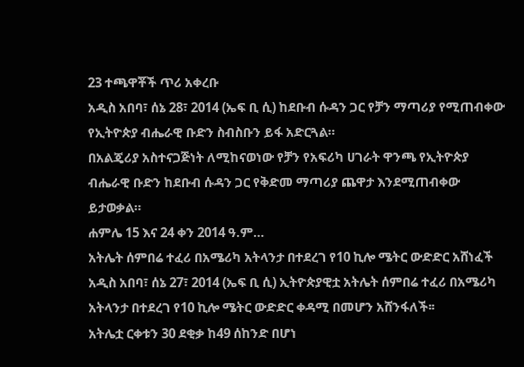23 ተጫዋቾች ጥሪ አቀረቡ
አዲስ አበባ፣ ሰኔ 28፣ 2014 (ኤፍ ቢ ሲ) ከደቡብ ሱዳን ጋር የቻን ማጣሪያ የሚጠብቀው የኢትዮጵያ ብሔራዊ ቡድን ስብስቡን ይፋ አድርጓል።
በአልጄሪያ አስተናጋጅነት ለሚከናወነው የቻን የአፍሪካ ሀገራት ዋንጫ የኢትዮጵያ ብሔራዊ ቡድን ከደቡብ ሱዳን ጋር የቅድመ ማጣሪያ ጨዋታ እንደሚጠብቀው ይታወቃል።
ሐምሌ 15 እና 24 ቀን 2014 ዓ.ም…
አትሌት ሰምበሬ ተፈሪ በአሜሪካ አትላንታ በተደረገ የ10 ኪሎ ሜትር ውድድር አሸነፈች
አዲስ አበባ፣ ሰኔ 27፣ 2014 (ኤፍ ቢ ሲ) ኢትዮጵያዊቷ አትሌት ሰምበሬ ተፈሪ በአሜሪካ አትላንታ በተደረገ የ10 ኪሎ ሜትር ውድድር ቀዳሚ በመሆን አሸንፋለች፡፡
አትሌቷ ርቀቱን 30 ደቂቃ ከ49 ሰከንድ በሆነ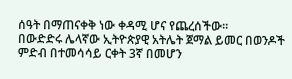ሰዓት በማጠናቀቅ ነው ቀዳሚ ሆና የጨረሰችው፡፡
በውድድሩ ሌላኛው ኢትዮጵያዊ አትሌት ጀማል ይመር በወንዶች ምድብ በተመሳሳይ ርቀት 3ኛ በመሆን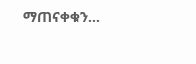ማጠናቀቁን…